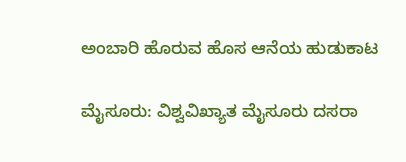ಅಂಬಾರಿ ಹೊರುವ ಹೊಸ ಆನೆಯ ಹುಡುಕಾಟ

ಮೈಸೂರು: ವಿಶ್ವವಿಖ್ಯಾತ ಮೈಸೂರು ದಸರಾ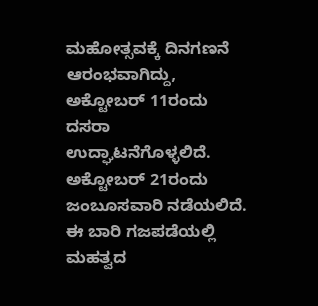ಮಹೋತ್ಸವಕ್ಕೆ ದಿನಗಣನೆ ಆರಂಭವಾಗಿದ್ದು, ಅಕ್ಟೋಬರ್ 11ರಂದು ದಸರಾ ಉದ್ಘಾಟನೆಗೊಳ್ಳಲಿದೆ. ಅಕ್ಟೋಬರ್ 21ರಂದು ಜಂಬೂಸವಾರಿ ನಡೆಯಲಿದೆ. ಈ ಬಾರಿ ಗಜಪಡೆಯಲ್ಲಿ ಮಹತ್ವದ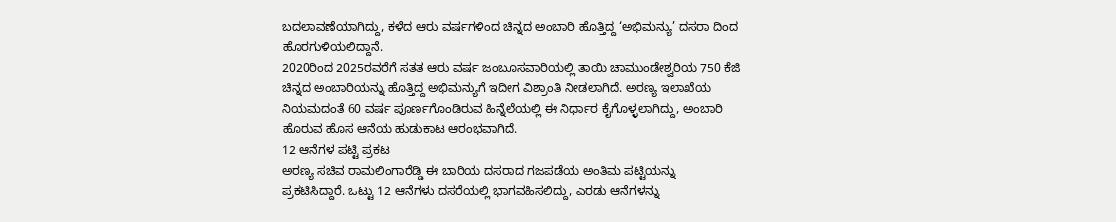ಬದಲಾವಣೆಯಾಗಿದ್ದು, ಕಳೆದ ಆರು ವರ್ಷಗಳಿಂದ ಚಿನ್ನದ ಅಂಬಾರಿ ಹೊತ್ತಿದ್ದ ‘ಅಭಿಮನ್ಯು’ ದಸರಾ ದಿಂದ ಹೊರಗುಳಿಯಲಿದ್ದಾನೆ.
2020ರಿಂದ 2025ರವರೆಗೆ ಸತತ ಆರು ವರ್ಷ ಜಂಬೂಸವಾರಿಯಲ್ಲಿ ತಾಯಿ ಚಾಮುಂಡೇಶ್ವರಿಯ 750 ಕೆಜಿ ಚಿನ್ನದ ಅಂಬಾರಿಯನ್ನು ಹೊತ್ತಿದ್ದ ಅಭಿಮನ್ಯುಗೆ ಇದೀಗ ವಿಶ್ರಾಂತಿ ನೀಡಲಾಗಿದೆ. ಅರಣ್ಯ ಇಲಾಖೆಯ ನಿಯಮದಂತೆ 60 ವರ್ಷ ಪೂರ್ಣಗೊಂಡಿರುವ ಹಿನ್ನೆಲೆಯಲ್ಲಿ ಈ ನಿರ್ಧಾರ ಕೈಗೊಳ್ಳಲಾಗಿದ್ದು, ಅಂಬಾರಿ ಹೊರುವ ಹೊಸ ಆನೆಯ ಹುಡುಕಾಟ ಆರಂಭವಾಗಿದೆ.
12 ಆನೆಗಳ ಪಟ್ಟಿ ಪ್ರಕಟ
ಅರಣ್ಯ ಸಚಿವ ರಾಮಲಿಂಗಾರೆಡ್ಡಿ ಈ ಬಾರಿಯ ದಸರಾದ ಗಜಪಡೆಯ ಅಂತಿಮ ಪಟ್ಟಿಯನ್ನು ಪ್ರಕಟಿಸಿದ್ದಾರೆ. ಒಟ್ಟು 12 ಆನೆಗಳು ದಸರೆಯಲ್ಲಿ ಭಾಗವಹಿಸಲಿದ್ದು, ಎರಡು ಆನೆಗಳನ್ನು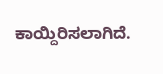ಕಾಯ್ದಿರಿಸಲಾಗಿದೆ.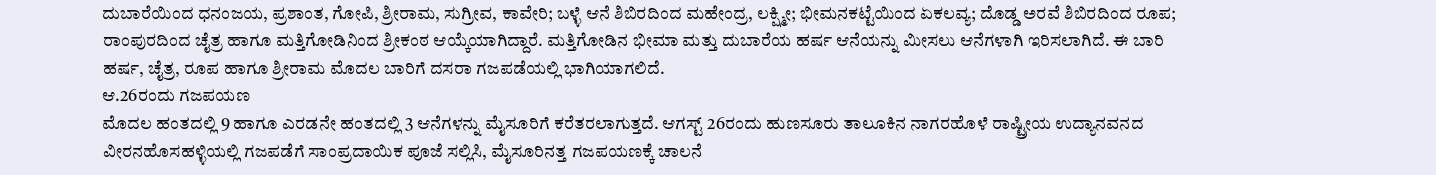ದುಬಾರೆಯಿಂದ ಧನಂಜಯ, ಪ್ರಶಾಂತ, ಗೋಪಿ, ಶ್ರೀರಾಮ, ಸುಗ್ರೀವ, ಕಾವೇರಿ; ಬಳ್ಳೆ ಆನೆ ಶಿಬಿರದಿಂದ ಮಹೇಂದ್ರ, ಲಕ್ಷ್ಮೀ; ಭೀಮನಕಟ್ಟೆಯಿಂದ ಏಕಲವ್ಯ; ದೊಡ್ಡ ಅರವೆ ಶಿಬಿರದಿಂದ ರೂಪ; ರಾಂಪುರದಿಂದ ಚೈತ್ರ ಹಾಗೂ ಮತ್ತಿಗೋಡಿನಿಂದ ಶ್ರೀಕಂಠ ಆಯ್ಕೆಯಾಗಿದ್ದಾರೆ. ಮತ್ತಿಗೋಡಿನ ಭೀಮಾ ಮತ್ತು ದುಬಾರೆಯ ಹರ್ಷ ಆನೆಯನ್ನು ಮೀಸಲು ಆನೆಗಳಾಗಿ ಇರಿಸಲಾಗಿದೆ. ಈ ಬಾರಿ ಹರ್ಷ, ಚೈತ್ರ, ರೂಪ ಹಾಗೂ ಶ್ರೀರಾಮ ಮೊದಲ ಬಾರಿಗೆ ದಸರಾ ಗಜಪಡೆಯಲ್ಲಿ ಭಾಗಿಯಾಗಲಿದೆ.
ಆ.26ರಂದು ಗಜಪಯಣ
ಮೊದಲ ಹಂತದಲ್ಲಿ 9 ಹಾಗೂ ಎರಡನೇ ಹಂತದಲ್ಲಿ 3 ಆನೆಗಳನ್ನು ಮೈಸೂರಿಗೆ ಕರೆತರಲಾಗುತ್ತದೆ. ಆಗಸ್ಟ್ 26ರಂದು ಹುಣಸೂರು ತಾಲೂಕಿನ ನಾಗರಹೊಳೆ ರಾಷ್ಟ್ರೀಯ ಉದ್ಯಾನವನದ ವೀರನಹೊಸಹಳ್ಳಿಯಲ್ಲಿ ಗಜಪಡೆಗೆ ಸಾಂಪ್ರದಾಯಿಕ ಪೂಜೆ ಸಲ್ಲಿಸಿ, ಮೈಸೂರಿನತ್ತ ಗಜಪಯಣಕ್ಕೆ ಚಾಲನೆ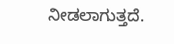ನೀಡಲಾಗುತ್ತದೆ.